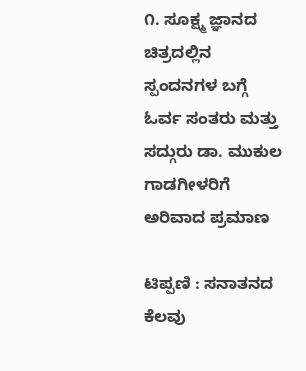೧. ಸೂಕ್ಷ್ಮ ಜ್ಞಾನದ ಚಿತ್ರದಲ್ಲಿನ ಸ್ಪಂದನಗಳ ಬಗ್ಗೆ ಓರ್ವ ಸಂತರು ಮತ್ತು ಸದ್ಗುರು ಡಾ. ಮುಕುಲ ಗಾಡಗೀಳರಿಗೆ ಅರಿವಾದ ಪ್ರಮಾಣ

ಟಿಪ್ಪಣಿ : ಸನಾತನದ ಕೆಲವು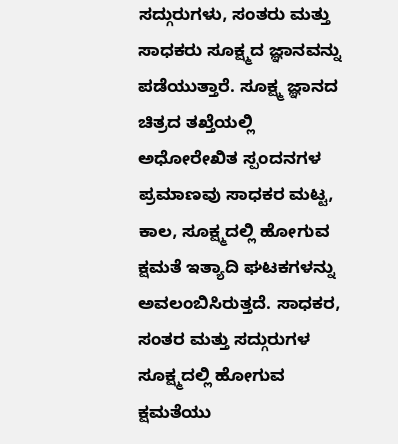ಸದ್ಗುರುಗಳು, ಸಂತರು ಮತ್ತು ಸಾಧಕರು ಸೂಕ್ಷ್ಮದ ಜ್ಞಾನವನ್ನು ಪಡೆಯುತ್ತಾರೆ. ಸೂಕ್ಷ್ಮ ಜ್ಞಾನದ ಚಿತ್ರದ ತಖ್ತೆಯಲ್ಲಿ ಅಧೋರೇಖಿತ ಸ್ಪಂದನಗಳ ಪ್ರಮಾಣವು ಸಾಧಕರ ಮಟ್ಟ, ಕಾಲ, ಸೂಕ್ಷ್ಮದಲ್ಲಿ ಹೋಗುವ ಕ್ಷಮತೆ ಇತ್ಯಾದಿ ಘಟಕಗಳನ್ನು ಅವಲಂಬಿಸಿರುತ್ತದೆ. ಸಾಧಕರ, ಸಂತರ ಮತ್ತು ಸದ್ಗುರುಗಳ ಸೂಕ್ಷ್ಮದಲ್ಲಿ ಹೋಗುವ ಕ್ಷಮತೆಯು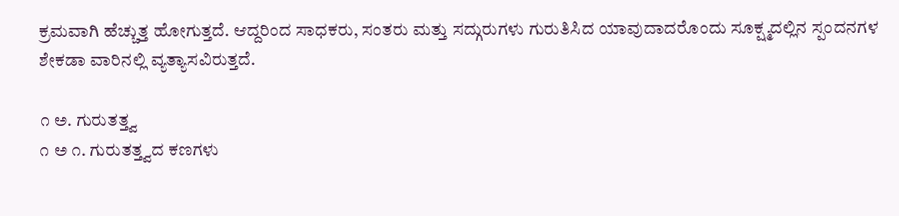ಕ್ರಮವಾಗಿ ಹೆಚ್ಚುತ್ತ ಹೋಗುತ್ತದೆ. ಆದ್ದರಿಂದ ಸಾಧಕರು, ಸಂತರು ಮತ್ತು ಸದ್ಗುರುಗಳು ಗುರುತಿಸಿದ ಯಾವುದಾದರೊಂದು ಸೂಕ್ಷ್ಮದಲ್ಲಿನ ಸ್ಪಂದನಗಳ ಶೇಕಡಾ ವಾರಿನಲ್ಲಿ ವ್ಯತ್ಯಾಸವಿರುತ್ತದೆ.

೧ ಅ. ಗುರುತತ್ತ್ವ
೧ ಅ ೧. ಗುರುತತ್ತ್ವದ ಕಣಗಳು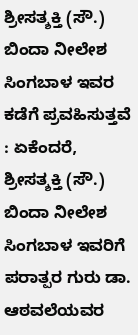ಶ್ರೀಸತ್ಶಕ್ತಿ (ಸೌ.) ಬಿಂದಾ ನೀಲೇಶ ಸಿಂಗಬಾಳ ಇವರ ಕಡೆಗೆ ಪ್ರವಹಿಸುತ್ತವೆ : ಏಕೆಂದರೆ, ಶ್ರೀಸತ್ಶಕ್ತಿ (ಸೌ.) ಬಿಂದಾ ನೀಲೇಶ ಸಿಂಗಬಾಳ ಇವರಿಗೆ ಪರಾತ್ಪರ ಗುರು ಡಾ. ಆಠವಲೆಯವರ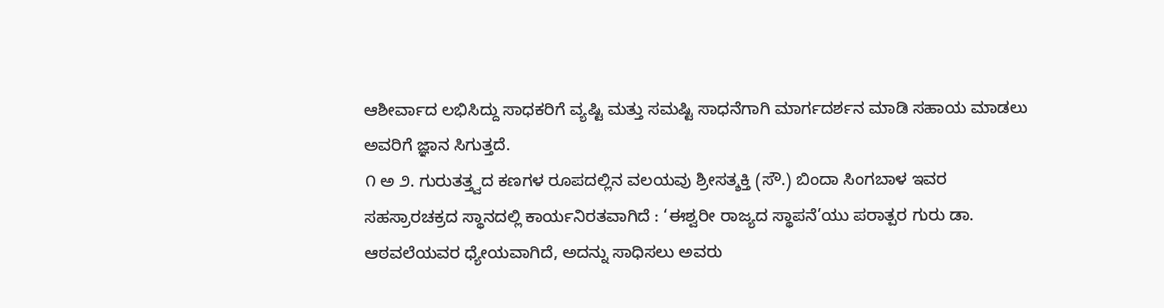ಆಶೀರ್ವಾದ ಲಭಿಸಿದ್ದು ಸಾಧಕರಿಗೆ ವ್ಯಷ್ಟಿ ಮತ್ತು ಸಮಷ್ಟಿ ಸಾಧನೆಗಾಗಿ ಮಾರ್ಗದರ್ಶನ ಮಾಡಿ ಸಹಾಯ ಮಾಡಲು ಅವರಿಗೆ ಜ್ಞಾನ ಸಿಗುತ್ತದೆ.
೧ ಅ ೨. ಗುರುತತ್ತ್ವದ ಕಣಗಳ ರೂಪದಲ್ಲಿನ ವಲಯವು ಶ್ರೀಸತ್ಶಕ್ತಿ (ಸೌ.) ಬಿಂದಾ ಸಿಂಗಬಾಳ ಇವರ ಸಹಸ್ರಾರಚಕ್ರದ ಸ್ಥಾನದಲ್ಲಿ ಕಾರ್ಯನಿರತವಾಗಿದೆ : ‘ಈಶ್ವರೀ ರಾಜ್ಯದ ಸ್ಥಾಪನೆ’ಯು ಪರಾತ್ಪರ ಗುರು ಡಾ. ಆಠವಲೆಯವರ ಧ್ಯೇಯವಾಗಿದೆ, ಅದನ್ನು ಸಾಧಿಸಲು ಅವರು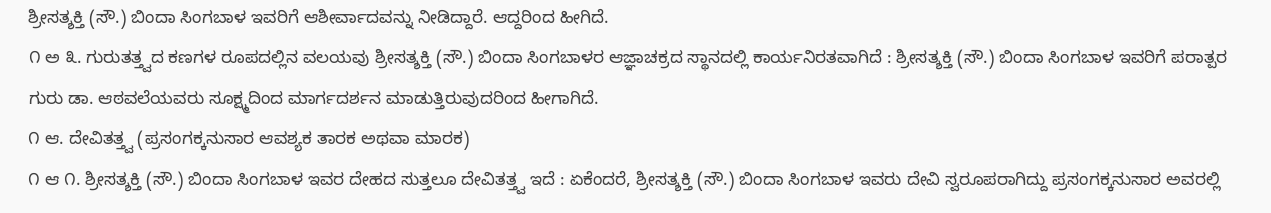ಶ್ರೀಸತ್ಶಕ್ತಿ (ಸೌ.) ಬಿಂದಾ ಸಿಂಗಬಾಳ ಇವರಿಗೆ ಆಶೀರ್ವಾದವನ್ನು ನೀಡಿದ್ದಾರೆ. ಆದ್ದರಿಂದ ಹೀಗಿದೆ.
೧ ಅ ೩. ಗುರುತತ್ತ್ವದ ಕಣಗಳ ರೂಪದಲ್ಲಿನ ವಲಯವು ಶ್ರೀಸತ್ಶಕ್ತಿ (ಸೌ.) ಬಿಂದಾ ಸಿಂಗಬಾಳರ ಆಜ್ಞಾಚಕ್ರದ ಸ್ಥಾನದಲ್ಲಿ ಕಾರ್ಯನಿರತವಾಗಿದೆ : ಶ್ರೀಸತ್ಶಕ್ತಿ (ಸೌ.) ಬಿಂದಾ ಸಿಂಗಬಾಳ ಇವರಿಗೆ ಪರಾತ್ಪರ ಗುರು ಡಾ. ಆಠವಲೆಯವರು ಸೂಕ್ಷ್ಮದಿಂದ ಮಾರ್ಗದರ್ಶನ ಮಾಡುತ್ತಿರುವುದರಿಂದ ಹೀಗಾಗಿದೆ.
೧ ಆ. ದೇವಿತತ್ತ್ವ (ಪ್ರಸಂಗಕ್ಕನುಸಾರ ಆವಶ್ಯಕ ತಾರಕ ಅಥವಾ ಮಾರಕ)
೧ ಆ ೧. ಶ್ರೀಸತ್ಶಕ್ತಿ (ಸೌ.) ಬಿಂದಾ ಸಿಂಗಬಾಳ ಇವರ ದೇಹದ ಸುತ್ತಲೂ ದೇವಿತತ್ತ್ವ ಇದೆ : ಏಕೆಂದರೆ, ಶ್ರೀಸತ್ಶಕ್ತಿ (ಸೌ.) ಬಿಂದಾ ಸಿಂಗಬಾಳ ಇವರು ದೇವಿ ಸ್ವರೂಪರಾಗಿದ್ದು ಪ್ರಸಂಗಕ್ಕನುಸಾರ ಅವರಲ್ಲಿ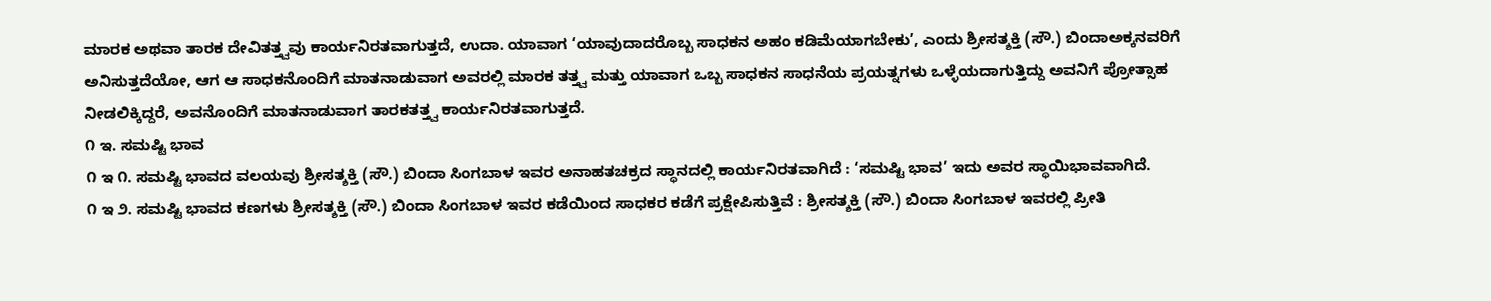ಮಾರಕ ಅಥವಾ ತಾರಕ ದೇವಿತತ್ತ್ವವು ಕಾರ್ಯನಿರತವಾಗುತ್ತದೆ, ಉದಾ. ಯಾವಾಗ ‘ಯಾವುದಾದರೊಬ್ಬ ಸಾಧಕನ ಅಹಂ ಕಡಿಮೆಯಾಗಬೇಕು’, ಎಂದು ಶ್ರೀಸತ್ಶಕ್ತಿ (ಸೌ.) ಬಿಂದಾಅಕ್ಕನವರಿಗೆ ಅನಿಸುತ್ತದೆಯೋ, ಆಗ ಆ ಸಾಧಕನೊಂದಿಗೆ ಮಾತನಾಡುವಾಗ ಅವರಲ್ಲಿ ಮಾರಕ ತತ್ತ್ವ ಮತ್ತು ಯಾವಾಗ ಒಬ್ಬ ಸಾಧಕನ ಸಾಧನೆಯ ಪ್ರಯತ್ನಗಳು ಒಳ್ಳೆಯದಾಗುತ್ತಿದ್ದು ಅವನಿಗೆ ಪ್ರೋತ್ಸಾಹ ನೀಡಲಿಕ್ಕಿದ್ದರೆ, ಅವನೊಂದಿಗೆ ಮಾತನಾಡುವಾಗ ತಾರಕತತ್ತ್ವ ಕಾರ್ಯನಿರತವಾಗುತ್ತದೆ.
೧ ಇ. ಸಮಷ್ಟಿ ಭಾವ
೧ ಇ ೧. ಸಮಷ್ಟಿ ಭಾವದ ವಲಯವು ಶ್ರೀಸತ್ಶಕ್ತಿ (ಸೌ.) ಬಿಂದಾ ಸಿಂಗಬಾಳ ಇವರ ಅನಾಹತಚಕ್ರದ ಸ್ಥಾನದಲ್ಲಿ ಕಾರ್ಯನಿರತವಾಗಿದೆ : ‘ಸಮಷ್ಟಿ ಭಾವ’ ಇದು ಅವರ ಸ್ಥಾಯಿಭಾವವಾಗಿದೆ.
೧ ಇ ೨. ಸಮಷ್ಟಿ ಭಾವದ ಕಣಗಳು ಶ್ರೀಸತ್ಶಕ್ತಿ (ಸೌ.) ಬಿಂದಾ ಸಿಂಗಬಾಳ ಇವರ ಕಡೆಯಿಂದ ಸಾಧಕರ ಕಡೆಗೆ ಪ್ರಕ್ಷೇಪಿಸುತ್ತಿವೆ : ಶ್ರೀಸತ್ಶಕ್ತಿ (ಸೌ.) ಬಿಂದಾ ಸಿಂಗಬಾಳ ಇವರಲ್ಲಿ ಪ್ರೀತಿ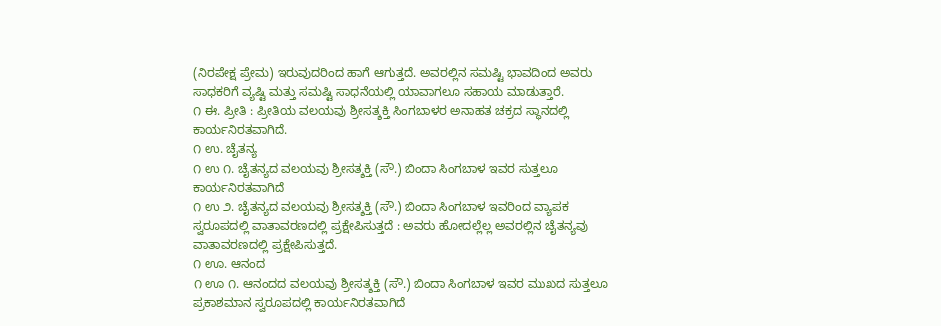(ನಿರಪೇಕ್ಷ ಪ್ರೇಮ) ಇರುವುದರಿಂದ ಹಾಗೆ ಆಗುತ್ತದೆ. ಅವರಲ್ಲಿನ ಸಮಷ್ಟಿ ಭಾವದಿಂದ ಅವರು ಸಾಧಕರಿಗೆ ವ್ಯಷ್ಟಿ ಮತ್ತು ಸಮಷ್ಟಿ ಸಾಧನೆಯಲ್ಲಿ ಯಾವಾಗಲೂ ಸಹಾಯ ಮಾಡುತ್ತಾರೆ.
೧ ಈ. ಪ್ರೀತಿ : ಪ್ರೀತಿಯ ವಲಯವು ಶ್ರೀಸತ್ಶಕ್ತಿ ಸಿಂಗಬಾಳರ ಅನಾಹತ ಚಕ್ರದ ಸ್ಥಾನದಲ್ಲಿ ಕಾರ್ಯನಿರತವಾಗಿದೆ.
೧ ಉ. ಚೈತನ್ಯ
೧ ಉ ೧. ಚೈತನ್ಯದ ವಲಯವು ಶ್ರೀಸತ್ಶಕ್ತಿ (ಸೌ.) ಬಿಂದಾ ಸಿಂಗಬಾಳ ಇವರ ಸುತ್ತಲೂ ಕಾರ್ಯನಿರತವಾಗಿದೆ
೧ ಉ ೨. ಚೈತನ್ಯದ ವಲಯವು ಶ್ರೀಸತ್ಶಕ್ತಿ (ಸೌ.) ಬಿಂದಾ ಸಿಂಗಬಾಳ ಇವರಿಂದ ವ್ಯಾಪಕ ಸ್ವರೂಪದಲ್ಲಿ ವಾತಾವರಣದಲ್ಲಿ ಪ್ರಕ್ಷೇಪಿಸುತ್ತದೆ : ಅವರು ಹೋದಲ್ಲೆಲ್ಲ ಅವರಲ್ಲಿನ ಚೈತನ್ಯವು ವಾತಾವರಣದಲ್ಲಿ ಪ್ರಕ್ಷೇಪಿಸುತ್ತದೆ.
೧ ಊ. ಆನಂದ
೧ ಊ ೧. ಆನಂದದ ವಲಯವು ಶ್ರೀಸತ್ಶಕ್ತಿ (ಸೌ.) ಬಿಂದಾ ಸಿಂಗಬಾಳ ಇವರ ಮುಖದ ಸುತ್ತಲೂ ಪ್ರಕಾಶಮಾನ ಸ್ವರೂಪದಲ್ಲಿ ಕಾರ್ಯನಿರತವಾಗಿದೆ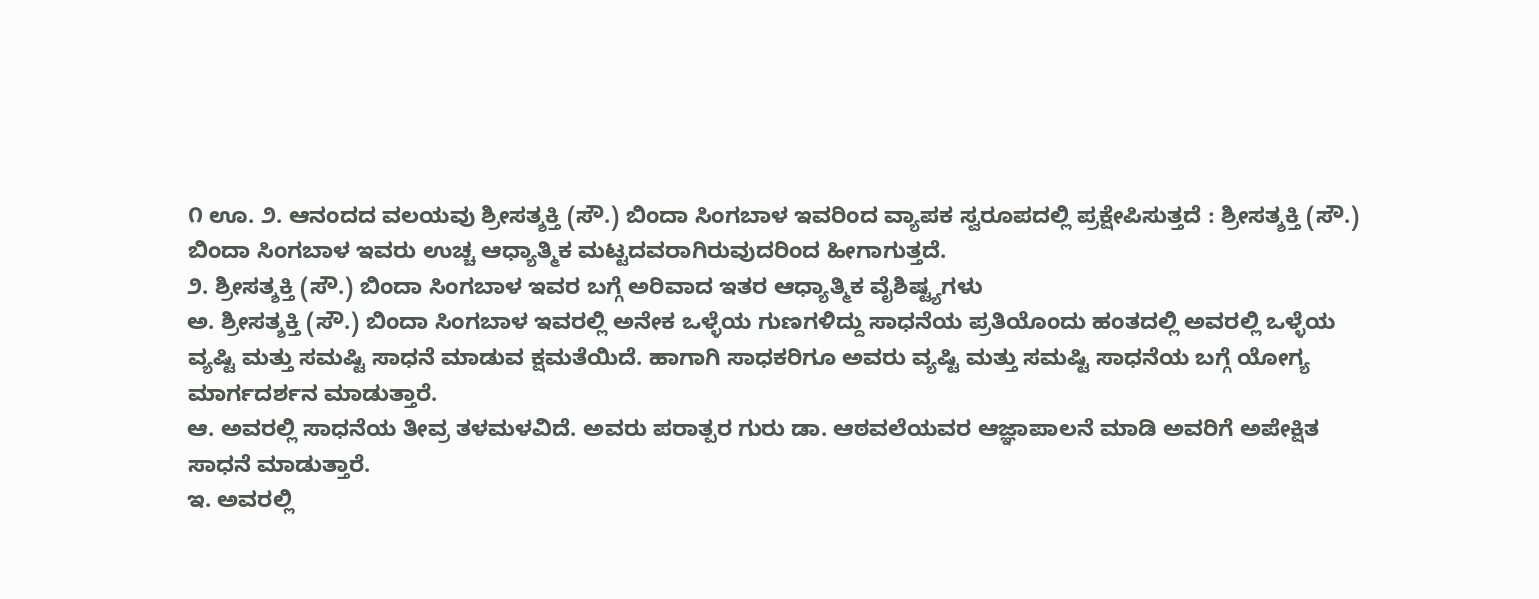೧ ಊ. ೨. ಆನಂದದ ವಲಯವು ಶ್ರೀಸತ್ಶಕ್ತಿ (ಸೌ.) ಬಿಂದಾ ಸಿಂಗಬಾಳ ಇವರಿಂದ ವ್ಯಾಪಕ ಸ್ವರೂಪದಲ್ಲಿ ಪ್ರಕ್ಷೇಪಿಸುತ್ತದೆ : ಶ್ರೀಸತ್ಶಕ್ತಿ (ಸೌ.) ಬಿಂದಾ ಸಿಂಗಬಾಳ ಇವರು ಉಚ್ಚ ಆಧ್ಯಾತ್ಮಿಕ ಮಟ್ಟದವರಾಗಿರುವುದರಿಂದ ಹೀಗಾಗುತ್ತದೆ.
೨. ಶ್ರೀಸತ್ಶಕ್ತಿ (ಸೌ.) ಬಿಂದಾ ಸಿಂಗಬಾಳ ಇವರ ಬಗ್ಗೆ ಅರಿವಾದ ಇತರ ಆಧ್ಯಾತ್ಮಿಕ ವೈಶಿಷ್ಟ್ಯಗಳು
ಅ. ಶ್ರೀಸತ್ಶಕ್ತಿ (ಸೌ.) ಬಿಂದಾ ಸಿಂಗಬಾಳ ಇವರಲ್ಲಿ ಅನೇಕ ಒಳ್ಳೆಯ ಗುಣಗಳಿದ್ದು ಸಾಧನೆಯ ಪ್ರತಿಯೊಂದು ಹಂತದಲ್ಲಿ ಅವರಲ್ಲಿ ಒಳ್ಳೆಯ ವ್ಯಷ್ಟಿ ಮತ್ತು ಸಮಷ್ಟಿ ಸಾಧನೆ ಮಾಡುವ ಕ್ಷಮತೆಯಿದೆ. ಹಾಗಾಗಿ ಸಾಧಕರಿಗೂ ಅವರು ವ್ಯಷ್ಟಿ ಮತ್ತು ಸಮಷ್ಟಿ ಸಾಧನೆಯ ಬಗ್ಗೆ ಯೋಗ್ಯ ಮಾರ್ಗದರ್ಶನ ಮಾಡುತ್ತಾರೆ.
ಆ. ಅವರಲ್ಲಿ ಸಾಧನೆಯ ತೀವ್ರ ತಳಮಳವಿದೆ. ಅವರು ಪರಾತ್ಪರ ಗುರು ಡಾ. ಆಠವಲೆಯವರ ಆಜ್ಞಾಪಾಲನೆ ಮಾಡಿ ಅವರಿಗೆ ಅಪೇಕ್ಷಿತ ಸಾಧನೆ ಮಾಡುತ್ತಾರೆ.
ಇ. ಅವರಲ್ಲಿ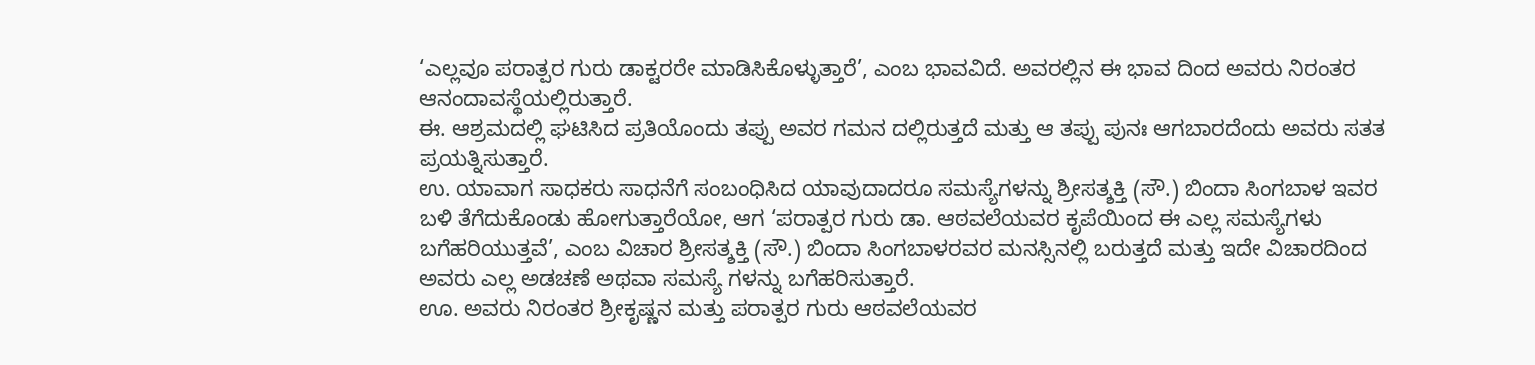‘ಎಲ್ಲವೂ ಪರಾತ್ಪರ ಗುರು ಡಾಕ್ಟರರೇ ಮಾಡಿಸಿಕೊಳ್ಳುತ್ತಾರೆ’, ಎಂಬ ಭಾವವಿದೆ. ಅವರಲ್ಲಿನ ಈ ಭಾವ ದಿಂದ ಅವರು ನಿರಂತರ ಆನಂದಾವಸ್ಥೆಯಲ್ಲಿರುತ್ತಾರೆ.
ಈ. ಆಶ್ರಮದಲ್ಲಿ ಘಟಿಸಿದ ಪ್ರತಿಯೊಂದು ತಪ್ಪು ಅವರ ಗಮನ ದಲ್ಲಿರುತ್ತದೆ ಮತ್ತು ಆ ತಪ್ಪು ಪುನಃ ಆಗಬಾರದೆಂದು ಅವರು ಸತತ ಪ್ರಯತ್ನಿಸುತ್ತಾರೆ.
ಉ. ಯಾವಾಗ ಸಾಧಕರು ಸಾಧನೆಗೆ ಸಂಬಂಧಿಸಿದ ಯಾವುದಾದರೂ ಸಮಸ್ಯೆಗಳನ್ನು ಶ್ರೀಸತ್ಶಕ್ತಿ (ಸೌ.) ಬಿಂದಾ ಸಿಂಗಬಾಳ ಇವರ ಬಳಿ ತೆಗೆದುಕೊಂಡು ಹೋಗುತ್ತಾರೆಯೋ, ಆಗ ‘ಪರಾತ್ಪರ ಗುರು ಡಾ. ಆಠವಲೆಯವರ ಕೃಪೆಯಿಂದ ಈ ಎಲ್ಲ ಸಮಸ್ಯೆಗಳು ಬಗೆಹರಿಯುತ್ತವೆ’, ಎಂಬ ವಿಚಾರ ಶ್ರೀಸತ್ಶಕ್ತಿ (ಸೌ.) ಬಿಂದಾ ಸಿಂಗಬಾಳರವರ ಮನಸ್ಸಿನಲ್ಲಿ ಬರುತ್ತದೆ ಮತ್ತು ಇದೇ ವಿಚಾರದಿಂದ ಅವರು ಎಲ್ಲ ಅಡಚಣೆ ಅಥವಾ ಸಮಸ್ಯೆ ಗಳನ್ನು ಬಗೆಹರಿಸುತ್ತಾರೆ.
ಊ. ಅವರು ನಿರಂತರ ಶ್ರೀಕೃಷ್ಣನ ಮತ್ತು ಪರಾತ್ಪರ ಗುರು ಆಠವಲೆಯವರ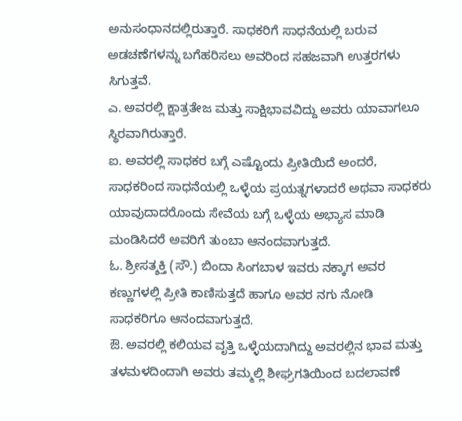ಅನುಸಂಧಾನದಲ್ಲಿರುತ್ತಾರೆ. ಸಾಧಕರಿಗೆ ಸಾಧನೆಯಲ್ಲಿ ಬರುವ ಅಡಚಣೆಗಳನ್ನು ಬಗೆಹರಿಸಲು ಅವರಿಂದ ಸಹಜವಾಗಿ ಉತ್ತರಗಳು ಸಿಗುತ್ತವೆ.
ಎ. ಅವರಲ್ಲಿ ಕ್ಷಾತ್ರತೇಜ ಮತ್ತು ಸಾಕ್ಷಿಭಾವವಿದ್ದು ಅವರು ಯಾವಾಗಲೂ ಸ್ಥಿರವಾಗಿರುತ್ತಾರೆ.
ಐ. ಅವರಲ್ಲಿ ಸಾಧಕರ ಬಗ್ಗೆ ಎಷ್ಟೊಂದು ಪ್ರೀತಿಯಿದೆ ಅಂದರೆ, ಸಾಧಕರಿಂದ ಸಾಧನೆಯಲ್ಲಿ ಒಳ್ಳೆಯ ಪ್ರಯತ್ನಗಳಾದರೆ ಅಥವಾ ಸಾಧಕರು ಯಾವುದಾದರೊಂದು ಸೇವೆಯ ಬಗ್ಗೆ ಒಳ್ಳೆಯ ಅಭ್ಯಾಸ ಮಾಡಿ ಮಂಡಿಸಿದರೆ ಅವರಿಗೆ ತುಂಬಾ ಆನಂದವಾಗುತ್ತದೆ.
ಓ. ಶ್ರೀಸತ್ಶಕ್ತಿ (ಸೌ.) ಬಿಂದಾ ಸಿಂಗಬಾಳ ಇವರು ನಕ್ಕಾಗ ಅವರ ಕಣ್ಣುಗಳಲ್ಲಿ ಪ್ರೀತಿ ಕಾಣಿಸುತ್ತದೆ ಹಾಗೂ ಅವರ ನಗು ನೋಡಿ ಸಾಧಕರಿಗೂ ಆನಂದವಾಗುತ್ತದೆ.
ಔ. ಅವರಲ್ಲಿ ಕಲಿಯವ ವೃತ್ತಿ ಒಳ್ಳೆಯದಾಗಿದ್ದು ಅವರಲ್ಲಿನ ಭಾವ ಮತ್ತು ತಳಮಳದಿಂದಾಗಿ ಅವರು ತಮ್ಮಲ್ಲಿ ಶೀಘ್ರಗತಿಯಿಂದ ಬದಲಾವಣೆ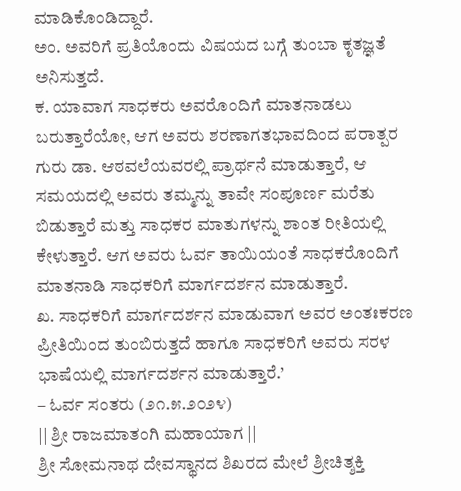ಮಾಡಿಕೊಂಡಿದ್ದಾರೆ.
ಅಂ. ಅವರಿಗೆ ಪ್ರತಿಯೊಂದು ವಿಷಯದ ಬಗ್ಗೆ ತುಂಬಾ ಕೃತಜ್ಞತೆ ಅನಿಸುತ್ತದೆ.
ಕ. ಯಾವಾಗ ಸಾಧಕರು ಅವರೊಂದಿಗೆ ಮಾತನಾಡಲು ಬರುತ್ತಾರೆಯೋ, ಆಗ ಅವರು ಶರಣಾಗತಭಾವದಿಂದ ಪರಾತ್ಪರ ಗುರು ಡಾ. ಆಠವಲೆಯವರಲ್ಲಿ ಪ್ರಾರ್ಥನೆ ಮಾಡುತ್ತಾರೆ, ಆ ಸಮಯದಲ್ಲಿ ಅವರು ತಮ್ಮನ್ನು ತಾವೇ ಸಂಪೂರ್ಣ ಮರೆತು ಬಿಡುತ್ತಾರೆ ಮತ್ತು ಸಾಧಕರ ಮಾತುಗಳನ್ನು ಶಾಂತ ರೀತಿಯಲ್ಲಿ ಕೇಳುತ್ತಾರೆ. ಆಗ ಅವರು ಓರ್ವ ತಾಯಿಯಂತೆ ಸಾಧಕರೊಂದಿಗೆ ಮಾತನಾಡಿ ಸಾಧಕರಿಗೆ ಮಾರ್ಗದರ್ಶನ ಮಾಡುತ್ತಾರೆ.
ಖ. ಸಾಧಕರಿಗೆ ಮಾರ್ಗದರ್ಶನ ಮಾಡುವಾಗ ಅವರ ಅಂತಃಕರಣ ಪ್ರೀತಿಯಿಂದ ತುಂಬಿರುತ್ತದೆ ಹಾಗೂ ಸಾಧಕರಿಗೆ ಅವರು ಸರಳ ಭಾಷೆಯಲ್ಲಿ ಮಾರ್ಗದರ್ಶನ ಮಾಡುತ್ತಾರೆ.’
– ಓರ್ವ ಸಂತರು (೨೧.೫.೨೦೨೪)
|| ಶ್ರೀ ರಾಜಮಾತಂಗಿ ಮಹಾಯಾಗ ||
ಶ್ರೀ ಸೋಮನಾಥ ದೇವಸ್ಥಾನದ ಶಿಖರದ ಮೇಲೆ ಶ್ರೀಚಿತ್ಶಕ್ತಿ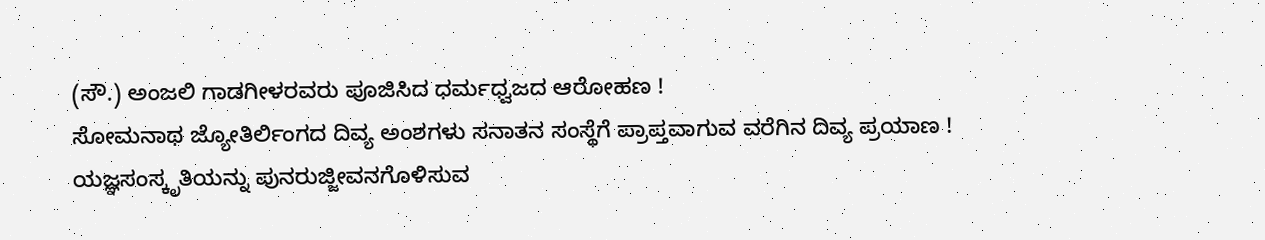(ಸೌ.) ಅಂಜಲಿ ಗಾಡಗೀಳರವರು ಪೂಜಿಸಿದ ಧರ್ಮಧ್ವಜದ ಆರೋಹಣ !
ಸೋಮನಾಥ ಜ್ಯೋತಿರ್ಲಿಂಗದ ದಿವ್ಯ ಅಂಶಗಳು ಸನಾತನ ಸಂಸ್ಥೆಗೆ ಪ್ರಾಪ್ತವಾಗುವ ವರೆಗಿನ ದಿವ್ಯ ಪ್ರಯಾಣ !
ಯಜ್ಞಸಂಸ್ಕೃತಿಯನ್ನು ಪುನರುಜ್ಜೀವನಗೊಳಿಸುವ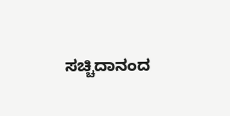ಸಚ್ಚಿದಾನಂದ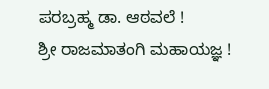ಪರಬ್ರಹ್ಮ ಡಾ. ಆಠವಲೆ !
ಶ್ರೀ ರಾಜಮಾತಂಗಿ ಮಹಾಯಜ್ಞ !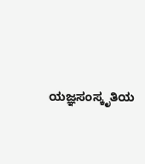ಯಜ್ಞಸಂಸ್ಕೃತಿಯ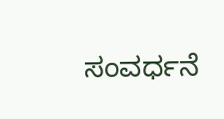ಸಂವರ್ಧನೆ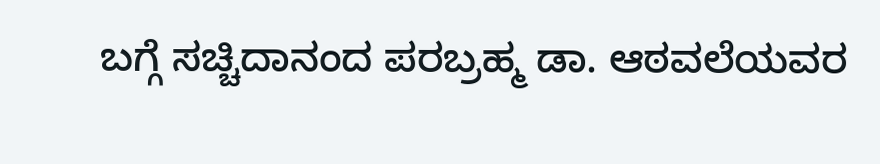ಬಗ್ಗೆ ಸಚ್ಚಿದಾನಂದ ಪರಬ್ರಹ್ಮ ಡಾ. ಆಠವಲೆಯವರ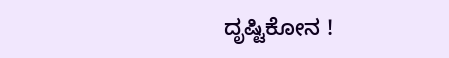ದೃಷ್ಟಿಕೋನ !